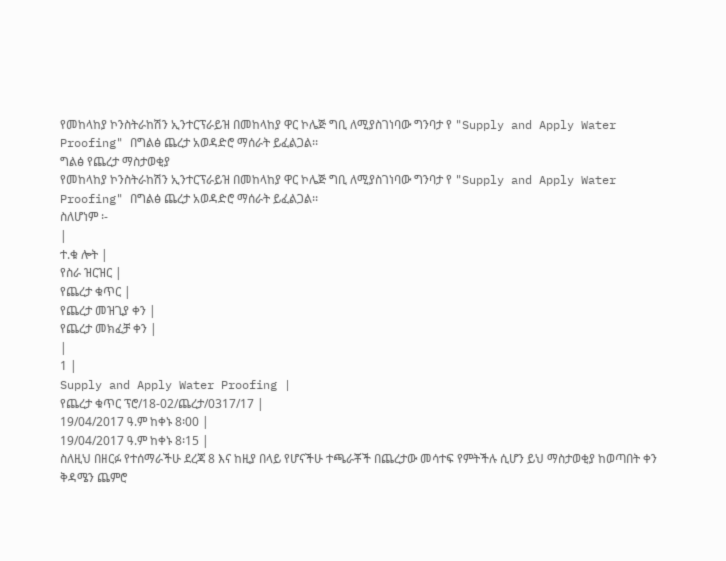የመከላከያ ኮንስትራከሽን ኢንተርፕራይዝ በመከላከያ ዋር ኮሌጅ ግቢ ለሚያስገነባው ግንባታ የ "Supply and Apply Water Proofing" በግልፅ ጨረታ አወዳድሮ ማሰራት ይፈልጋል፡፡
ግልፅ የጨረታ ማስታወቂያ
የመከላከያ ኮንስትራከሽን ኢንተርፕራይዝ በመከላከያ ዋር ኮሌጅ ግቢ ለሚያስገነባው ግንባታ የ "Supply and Apply Water Proofing" በግልፅ ጨረታ አወዳድሮ ማሰራት ይፈልጋል፡፡
ስለሆነም ፡-
|
ተ.ቁ ሎት |
የስራ ዝርዝር |
የጨረታ ቁጥር |
የጨረታ መዝጊያ ቀን |
የጨረታ መክፈቻ ቀን |
|
1 |
Supply and Apply Water Proofing |
የጨረታ ቁጥር ፕሮ/18-02/ጨረታ/0317/17 |
19/04/2017 ዓ.ም ከቀኑ 8፡00 |
19/04/2017 ዓ.ም ከቀኑ 8፡15 |
ስለዚህ በዘርፉ የተሰማራችሁ ደረጃ 8 እና ከዚያ በላይ የሆናችሁ ተጫራቾች በጨረታው መሳተፍ የምትችሉ ሲሆን ይህ ማስታወቂያ ከወጣበት ቀን ቅዳሜን ጨምሮ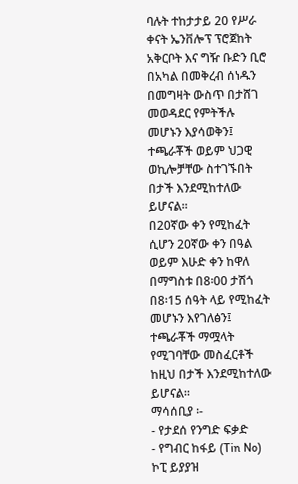ባሉት ተከታታይ 20 የሥራ ቀናት ኤንቨሎፕ ፕሮጀከት አቅርቦት እና ግዥ ቡድን ቢሮ በአካል በመቅረብ ሰነዱን በመግዛት ውስጥ በታሸገ መወዳደር የምትችሉ መሆኑን እያሳወቅን፤ ተጫራቾች ወይም ህጋዊ ወኪሎቻቸው ስተገኙበት በታች እንደሚከተለው ይሆናል፡፡
በ20ኛው ቀን የሚከፈት ሲሆን 20ኛው ቀን በዓል ወይም እሁድ ቀን ከዋለ በማግስቱ በ8፡00 ታሽጎ በ8፡15 ሰዓት ላይ የሚከፈት መሆኑን እየገለፅን፤ ተጫራቾች ማሟላት የሚገባቸው መስፈርቶች ከዚህ በታች እንደሚከተለው ይሆናል።
ማሳሰቢያ ፡-
- የታደሰ የንግድ ፍቃድ
- የግብር ከፋይ (Tin No) ኮፒ ይያያዝ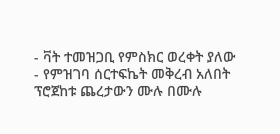- ቫት ተመዝጋቢ የምስክር ወረቀት ያለው
- የምዝገባ ሰርተፍኬት መቅረብ አለበት
ፕሮጀከቱ ጨረታውን ሙሉ በሙሉ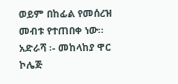ወይም በከፊል የመሰረዝ መብቱ የተጠበቀ ነው፡፡
አድራሻ ፡- መከላከያ ዋር ኮሌጅ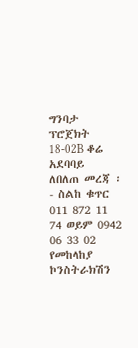ግንባታ ፕሮጀክት 18-02B ቆሬ አደባባይ
ለበለጠ መረጃ ፡- ስልከ ቁጥር 011 872 11 74 ወይም 0942 06 33 02
የመከላከያ ኮንስትራክሽን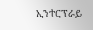ኢንተርፕራይ